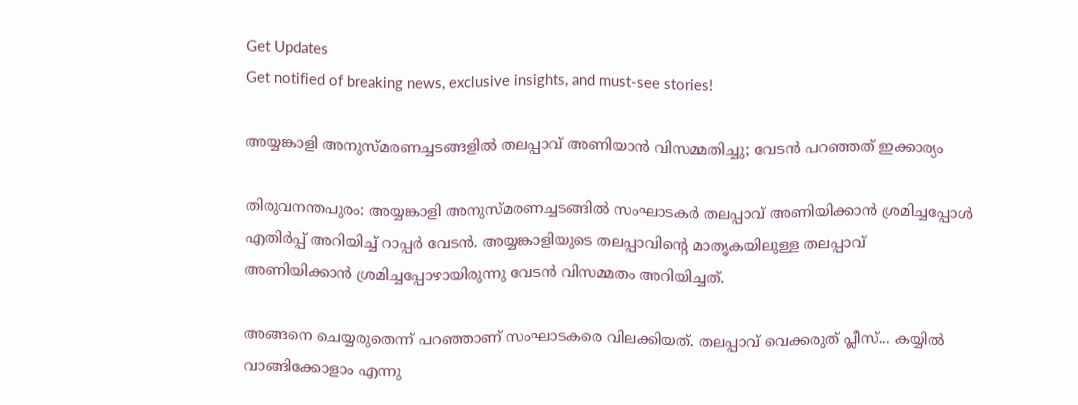Get Updates
Get notified of breaking news, exclusive insights, and must-see stories!

അയ്യങ്കാളി അനുസ്മരണച്ചടങ്ങളില്‍ തലപ്പാവ് അണിയാന്‍ വിസമ്മതിച്ചു; വേടന്‍ പറഞ്ഞത് ഇക്കാര്യം

തിരുവനന്തപുരം: അയ്യങ്കാളി അനുസ്മരണച്ചടങ്ങില്‍ സംഘാടകര്‍ തലപ്പാവ് അണിയിക്കാന്‍ ശ്രമിച്ചപ്പോള്‍ എതിര്‍പ്പ് അറിയിച്ച് റാപ്പര്‍ വേടന്‍. അയ്യങ്കാളിയുടെ തലപ്പാവിന്റെ മാതൃകയിലുള്ള തലപ്പാവ് അണിയിക്കാന്‍ ശ്രമിച്ചപ്പോഴായിരുന്നു വേടന്‍ വിസമ്മതം അറിയിച്ചത്.

അങ്ങനെ ചെയ്യരുതെന്ന് പറഞ്ഞാണ് സംഘാടകരെ വിലക്കിയത്. തലപ്പാവ് വെക്കരുത് പ്ലീസ്... കയ്യില്‍ വാങ്ങിക്കോളാം എന്നു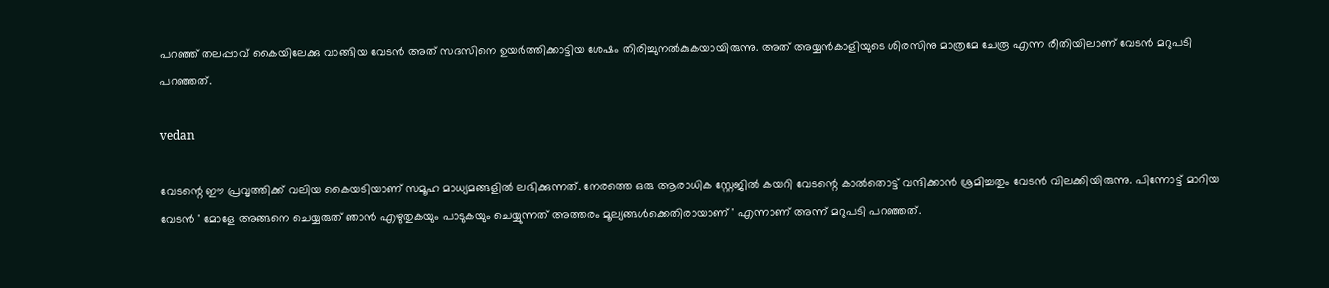പറഞ്ഞ് തലപ്പാവ് കൈയിലേക്കു വാങ്ങിയ വേടന്‍ അത് സദസിനെ ഉയര്‍ത്തിക്കാട്ടിയ ശേഷം തിരിച്ചുനല്‍കുകയായിരുന്നു. അത് അയ്യന്‍കാളിയുടെ ശിരസിനു മാത്രമേ ചേരൂ എന്ന രീതിയിലാണ് വേടന്‍ മറുപടി പറഞ്ഞത്.

vedan

വേടന്റെ ഈ പ്രവൃത്തിക്ക് വലിയ കൈയടിയാണ് സമൂഹ മാധ്യമങ്ങളില്‍ ലഭിക്കുന്നത്. നേരത്തെ ഒരു ആരാധിക സ്റ്റേജില്‍ കയറി വേടന്റെ കാല്‍തൊട്ട് വന്ദിക്കാന്‍ ശ്രമിച്ചതും വേടന്‍ വിലക്കിയിരുന്നു. പിന്നോട്ട് മാറിയ വേടന്‍ ' മോളേ അങ്ങനെ ചെയ്യരുത് ഞാന്‍ എഴുതുകയും പാടുകയും ചെയ്യുന്നത് അത്തരം മൂല്യങ്ങള്‍ക്കെതിരായാണ് ' എന്നാണ് അന്ന് മറുപടി പറഞ്ഞത്.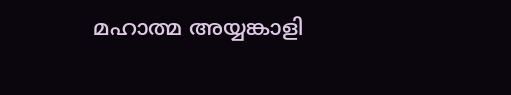മഹാത്മ അയ്യങ്കാളി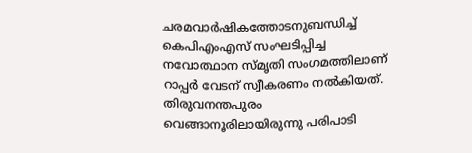ചരമവാര്‍ഷികത്തോടനുബന്ധിച്ച് കെപിഎംഎസ് സംഘടിപ്പിച്ച നവോത്ഥാന സ്മൃതി സംഗമത്തിലാണ് റാപ്പര്‍ വേടന് സ്വീകരണം നല്‍കിയത്. തിരുവനന്തപുരം വെങ്ങാനൂരിലായിരുന്നു പരിപാടി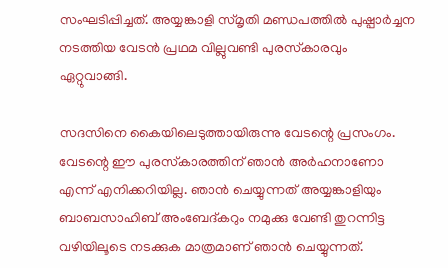സംഘടിപ്പിച്ചത്. അയ്യങ്കാളി സ്മൃതി മണ്ഡപത്തില്‍ പുഷ്പാര്‍ച്ചന നടത്തിയ വേടന്‍ പ്രഥമ വില്ലുവണ്ടി പുരസ്‌കാരവും ഏറ്റുവാങ്ങി.

സദസിനെ കൈയിലെടുത്തായിരുന്നു വേടന്റെ പ്രസംഗം. വേടന്റെ ഈ പുരസ്‌കാരത്തിന് ഞാന്‍ അര്‍ഹനാണോ എന്ന് എനിക്കറിയില്ല. ഞാന്‍ ചെയ്യുന്നത് അയ്യങ്കാളിയും ബാബസാഹിബ് അംബേദ്കറും നമുക്കു വേണ്ടി തുറന്നിട്ട വഴിയിലൂടെ നടക്കുക മാത്രമാണ് ഞാന്‍ ചെയ്യുന്നത്.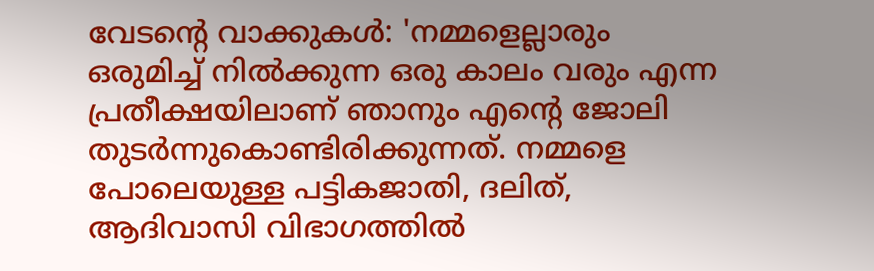വേടന്റെ വാക്കുകള്‍: 'നമ്മളെല്ലാരും ഒരുമിച്ച് നില്‍ക്കുന്ന ഒരു കാലം വരും എന്ന പ്രതീക്ഷയിലാണ് ഞാനും എന്റെ ജോലി തുടര്‍ന്നുകൊണ്ടിരിക്കുന്നത്. നമ്മളെ പോലെയുള്ള പട്ടികജാതി, ദലിത്, ആദിവാസി വിഭാഗത്തില്‍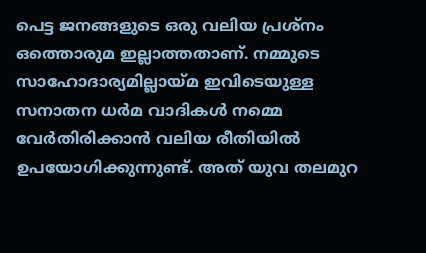പെട്ട ജനങ്ങളുടെ ഒരു വലിയ പ്രശ്‌നം ഒത്തൊരുമ ഇല്ലാത്തതാണ്. നമ്മുടെ സാഹോദാര്യമില്ലായ്മ ഇവിടെയുള്ള സനാതന ധര്‍മ വാദികള്‍ നമ്മെ വേര്‍തിരിക്കാന്‍ വലിയ രീതിയില്‍ ഉപയോഗിക്കുന്നുണ്ട്. അത് യുവ തലമുറ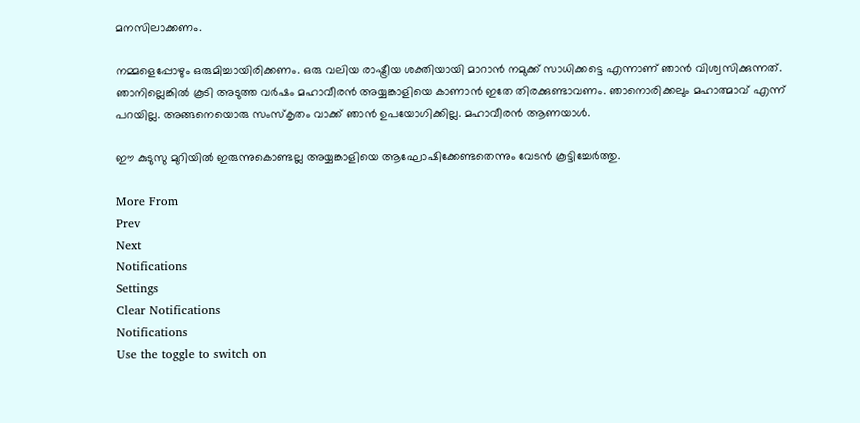മനസിലാക്കണം.

നമ്മളെപ്പോഴും ഒരുമിച്ചായിരിക്കണം. ഒരു വലിയ രാഷ്ട്രീയ ശക്തിയായി മാറാന്‍ നമുക്ക് സാധിക്കട്ടെ എന്നാണ് ഞാന്‍ വിശ്വസിക്കുന്നത്. ഞാനില്ലെങ്കില്‍ കൂടി അടുത്ത വര്‍ഷം മഹാവീരന്‍ അയ്യങ്കാളിയെ കാണാന്‍ ഇതേ തിരക്കുണ്ടാവണം. ഞാനൊരിക്കലും മഹാത്മാവ് എന്ന് പറയില്ല. അങ്ങനെയൊരു സംസ്‌കൃതം വാക്ക് ഞാന്‍ ഉപയോഗിക്കില്ല. മഹാവീരന്‍ ആണയാള്‍.

ഈ കുടുസു മുറിയില്‍ ഇരുന്നുകൊണ്ടല്ല അയ്യങ്കാളിയെ ആഘോഷിക്കേണ്ടതെന്നും വേടന്‍ കൂട്ടിച്ചേര്‍ത്തു.

More From
Prev
Next
Notifications
Settings
Clear Notifications
Notifications
Use the toggle to switch on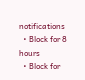notifications
  • Block for 8 hours
  • Block for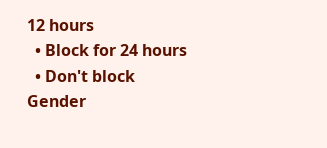12 hours
  • Block for 24 hours
  • Don't block
Gender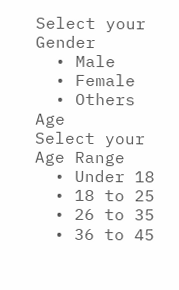Select your Gender
  • Male
  • Female
  • Others
Age
Select your Age Range
  • Under 18
  • 18 to 25
  • 26 to 35
  • 36 to 45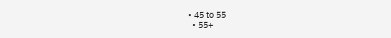• 45 to 55
  • 55+